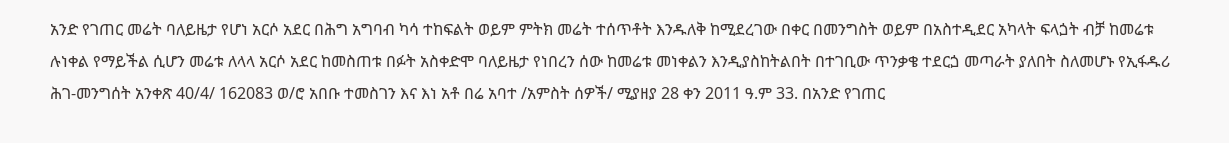አንድ የገጠር መሬት ባለይዜታ የሆነ አርሶ አደር በሕግ አግባብ ካሳ ተከፍልት ወይም ምትክ መሬት ተሰጥቶት እንዱለቅ ከሚደረገው በቀር በመንግስት ወይም በአስተዲደር አካላት ፍላጏት ብቻ ከመሬቱ ሉነቀል የማይችል ሲሆን መሬቱ ለላላ አርሶ አደር ከመስጠቱ በፉት አስቀድሞ ባለይዜታ የነበረን ሰው ከመሬቱ መነቀልን እንዲያስከትልበት በተገቢው ጥንቃቄ ተደርጏ መጣራት ያለበት ስለመሆኑ የኢፋዱሪ ሕገ-መንግሰት አንቀጽ 40/4/ 162083 ወ/ሮ አበቡ ተመስገን እና እነ አቶ በሬ አባተ /አምስት ሰዎች/ ሚያዘያ 28 ቀን 2011 ዓ.ም 33. በአንድ የገጠር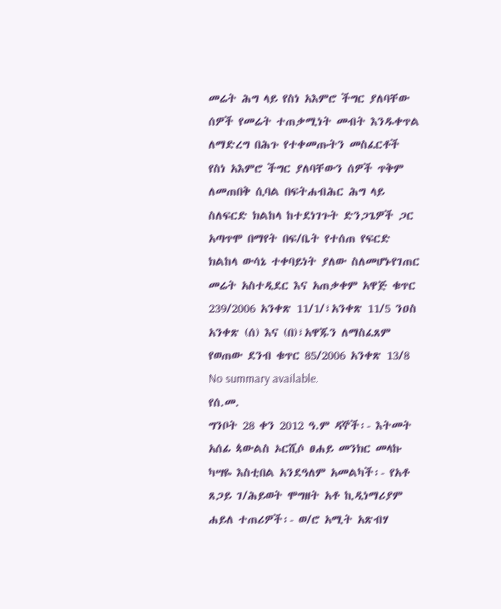መሬት ሕግ ላይ የስነ አእምሮ ችግር ያለባቸው ሰዎች የመሬት ተጠቃሚነት መብት እንዱቀጥል ለማድረግ በሕጉ የተቀመጡትን መስፈርቶች የስነ አእምሮ ችግር ያለባቸውን ሰዎች ጥቅም ለመጠበቅ ሲባል በፍትሐብሕር ሕግ ላይ ስለፍርድ ክልከላ ከተደነገጉት ድንጋጌዎች ጋር አጣጥሞ በማየት በፍ/ቤት የተሰጠ የፍርድ ክልከላ ውሳኔ ተቀባይነት ያለው ስለመሆኑየገጠር መሬት አስተዲደር እና አጠቃቀም አዋጅ ቁጥር 239/2006 አንቀጽ 11/1/፣አንቀጽ 11/5 ንዐስ አንቀጽ (ሰ) እና (በ)፣አዋጁን ለማስፈጸም የወጠው ደንብ ቁጥር 85/2006 አንቀጽ 13/8
No summary available.
የሰ.መ.
ግንቦት 28 ቀን 2012 ዓ.ም ዳኞች፡- እትመት አሰፊ ጳውልስ ኦርሺሶ ፀሐይ መንክር መላኩ ካሣዬ እስቲበል አንደዓለም አመልካች፡- የአቶ ጸጋይ ገ/ሕይወት ሞግዘት አቶ ኪዲነማሪያም ሐይለ ተጠሪዎች፡- ወ/ሮ አሚት አጽብሃ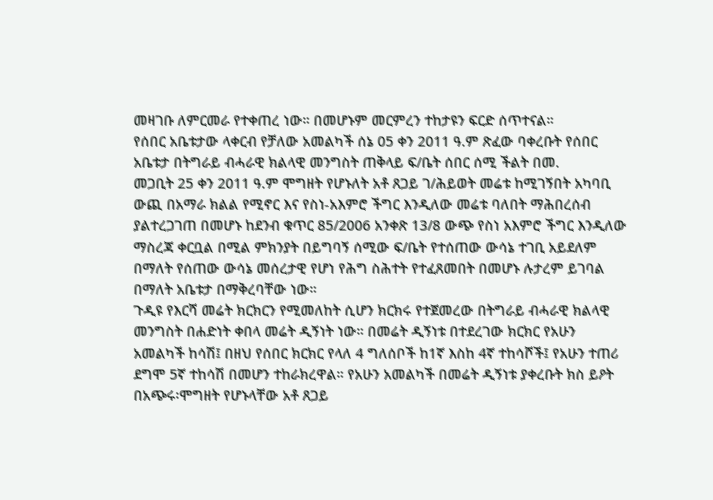መዛገቡ ለምርመራ የተቀጠረ ነው። በመሆኑም መርምረን ተከታዩን ፍርድ ሰጥተናል።
የሰበር አቤቱታው ላቀርብ የቻለው አመልካች ሰኔ 05 ቀን 2011 ዓ.ም ጽፈው ባቀረቡት የሰበር አቤቱታ በትግራይ ብሓራዊ ክልላዊ መንግስት ጠቅላይ ፍ/ቤት ሰበር ሰሚ ችልት በመ.
መጋቢት 25 ቀን 2011 ዓ.ም ሞግዘት የሆኑለት አቶ ጸጋይ ገ/ሕይወት መሬቱ ከሚገኝበት አካባቢ ውጪ በአማራ ክልል የሚኖር እና የስነ-አእምሮ ችግር እንዲለው መሬቱ ባለበት ማሕበረሰብ ያልተረጋገጠ በመሆኑ ከደንብ ቁጥር 85/2006 አንቀጽ 13/8 ውጭ የስነ አእምሮ ችግር እንዲለው ማስረጃ ቀርቧል በሚል ምክንያት በይግባኝ ሰሚው ፍ/ቤት የተሰጠው ውሳኔ ተገቢ አይደለም በማለት የሰጠው ውሳኔ መሰረታዊ የሆነ የሕግ ስሕተት የተፈጸመበት በመሆኑ ሉታረም ይገባል በማለት አቤቱታ በማቅረባቸው ነው።
ጉዲዩ የእርሻ መሬት ክርክርን የሚመለከት ሲሆን ክርክሩ የተጀመረው በትግራይ ብሓራዊ ክልላዊ መንግስት በሐድነት ቀበላ መሬት ዲኝነት ነው። በመሬት ዲኝነቱ በተደረገው ክርክር የአሁን አመልካች ከሳሽ፤ በዘህ የሰበር ክርክር የላለ 4 ግለሰቦች ከ1ኛ እስከ 4ኛ ተከሳሾች፤ የአሁን ተጠሪ ደግሞ 5ኛ ተከሳሽ በመሆን ተከራክረዋል። የአሁን አመልካች በመሬት ዲኝነቱ ያቀረቡት ክስ ይዖት በአጭሩ፡ሞግዘት የሆኑላቸው አቶ ጸጋይ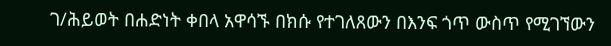ገ/ሕይወት በሐድነት ቀበላ አዋሳኙ በክሱ የተገለጸውን በእንፍ ጎጥ ውስጥ የሚገኘውን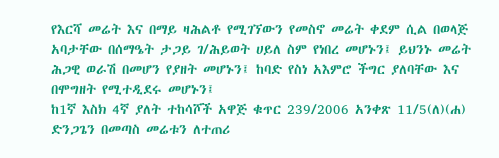የእርሻ መሬት እና በማይ ዛሕልቶ የሚገኘውን የመስኖ መሬት ቀደም ሲል በወላጅ አባታቸው በሰማዔት ታጋይ ገ/ሕይወት ሀይለ ስም የነበረ መሆኑን፤ ይህንኑ መሬት ሕጋዊ ወራሽ በመሆን የያዘት መሆኑን፤ ከባድ የስነ አእምሮ ችግር ያለባቸው እና በሞግዘት የሚተዲደሩ መሆኑን፤
ከ1ኛ እስክ 4ኛ ያለት ተከሳሾች አዋጅ ቁጥር 239/2006 አንቀጽ 11/5(ለ)(ሐ) ድንጋጌን በመጣስ መሬቱን ለተጠሪ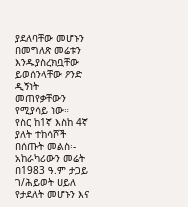ያደለባቸው መሆኑን በመግለጽ መሬቱን እንዱያስረክቧቸው ይወሰንላቸው ዖንድ ዲኝነት መጠየቃቸውን የሚያሳይ ነው።
የስር ከ1ኛ እስከ 4ኛ ያለት ተከሳሾች በሰጡት መልስ፡- አከራካሪውን መሬት በ1983 ዓ.ም ታጋይ ገ/ሕይወት ሀይለ የታደለት መሆኑን እና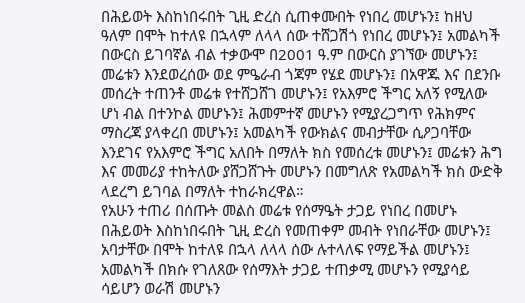በሕይወት እስከነበሩበት ጊዚ ድረስ ሲጠቀሙበት የነበረ መሆኑን፤ ከዘህ ዓለም በሞት ከተለዩ በኋላም ለላላ ሰው ተሸጋሽጎ የነበረ መሆኑን፤ አመልካች በውርስ ይገባኛል ብል ተቃውሞ በ2001 ዓ.ም በውርስ ያገኘው መሆኑን፤ መሬቱን እንደወረሰው ወደ ምዔራብ ጎጃም የሄደ መሆኑን፤ በአዋጁ እና በደንቡ መሰረት ተጠንቶ መሬቱ የተሸጋሸገ መሆኑን፤ የአእምሮ ችግር አለኝ የሚለው ሆነ ብል በተንኮል መሆኑን፤ ሕመምተኛ መሆኑን የሚያረጋግጥ የሕክምና ማስረጃ ያላቀረበ መሆኑን፤ አመልካች የውክልና መብታቸው ሲዖጋባቸው እንደገና የአእምሮ ችግር አለበት በማለት ክስ የመሰረቱ መሆኑን፤ መሬቱን ሕግ እና መመሪያ ተከትለው ያሸጋሸጉት መሆኑን በመግለጽ የአመልካች ክስ ውድቅ ላደረግ ይገባል በማለት ተከራክረዋል።
የአሁን ተጠሪ በሰጡት መልስ መሬቱ የሰማዔት ታጋይ የነበረ በመሆኑ በሕይወት እስከነበሩበት ጊዚ ድረስ የመጠቀም መብት የነበራቸው መሆኑን፤ አባታቸው በሞት ከተለዩ በኋላ ለላላ ሰው ሉተላለፍ የማይችል መሆኑን፤ አመልካች በክሱ የገለጸው የሰማእት ታጋይ ተጠቃሚ መሆኑን የሚያሳይ ሳይሆን ወራሽ መሆኑን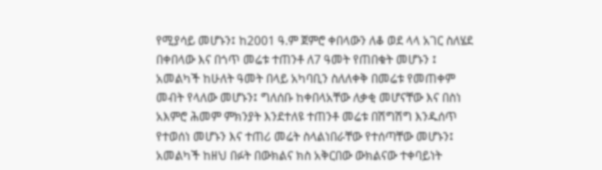የሚያሳይ መሆኑን፤ ከ2001 ዓ.ም ጀምሮ ቀበላውን ለቆ ወደ ላላ አገር ስለሄደ በቀበላው እና በጎጥ መሬቱ ተጠንቶ ለ7 ዓመት የጠበቁት መሆኑን ፤ አመልካች ከሁለት ዓመት በላይ አካባቢን ስለለቀቅ በመሬቱ የመጠቀም መብት የላለው መሆኑን፤ ግለሰቡ ከቀበላአቸው ለቃቂ መሆናቸው እና በስነ አእምሮ ሕመም ምክንያት እንደተለዩ ተጠንቶ መሬቱ በሽግሽግ እንዱሰጥ የተወሰነ መሆኑን እና ተጠሪ መሬት ስላልነበራቸው የተሰጣቸው መሆኑን፤ አመልካች ከዘህ በፉት በውክልና ክስ አቅርበው ውክልናው ተቀባይነት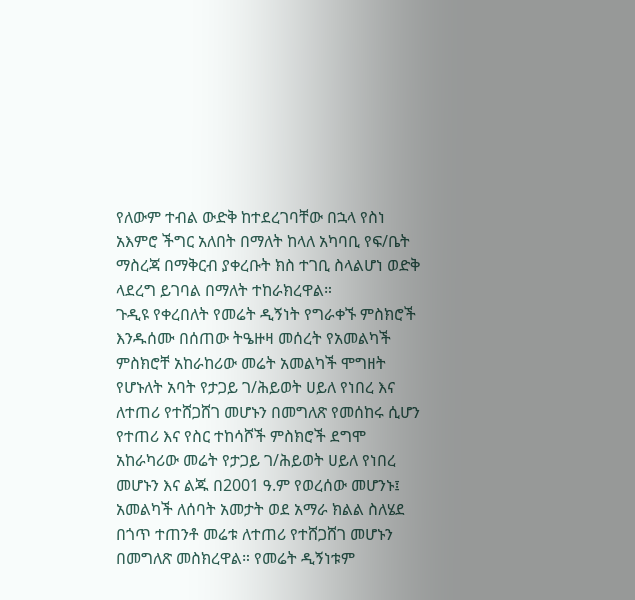የለውም ተብል ውድቅ ከተደረገባቸው በኋላ የስነ አእምሮ ችግር አለበት በማለት ከላለ አካባቢ የፍ/ቤት ማስረጃ በማቅርብ ያቀረቡት ክስ ተገቢ ስላልሆነ ወድቅ ላደረግ ይገባል በማለት ተከራክረዋል።
ጉዲዩ የቀረበለት የመሬት ዲኝነት የግራቀኙ ምስክሮች እንዱሰሙ በሰጠው ትዔዙዛ መሰረት የአመልካች ምስክሮቸ አከራከሪው መሬት አመልካች ሞግዘት የሆኑለት አባት የታጋይ ገ/ሕይወት ሀይለ የነበረ እና ለተጠሪ የተሸጋሸገ መሆኑን በመግለጽ የመሰከሩ ሲሆን የተጠሪ እና የስር ተከሳሾች ምስክሮች ደግሞ አከራካሪው መሬት የታጋይ ገ/ሕይወት ሀይለ የነበረ መሆኑን እና ልጁ በ2001 ዓ.ም የወረሰው መሆንኑ፤ አመልካች ለሰባት አመታት ወደ አማራ ክልል ስለሄደ በጎጥ ተጠንቶ መሬቱ ለተጠሪ የተሸጋሸገ መሆኑን በመግለጽ መስክረዋል። የመሬት ዲኝነቱም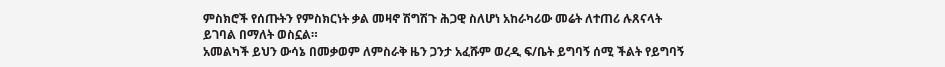ምስክሮች የሰጡትን የምስክርነት ቃል መዛኖ ሽግሽጉ ሕጋዊ ስለሆነ አከራካሪው መሬት ለተጠሪ ሉጸናላት ይገባል በማለት ወስኗል።
አመልካች ይህን ውሳኔ በመቃወም ለምስራቅ ዜን ጋንታ አፈሹም ወረዲ ፍ/ቤት ይግባኝ ሰሚ ችልት የይግባኝ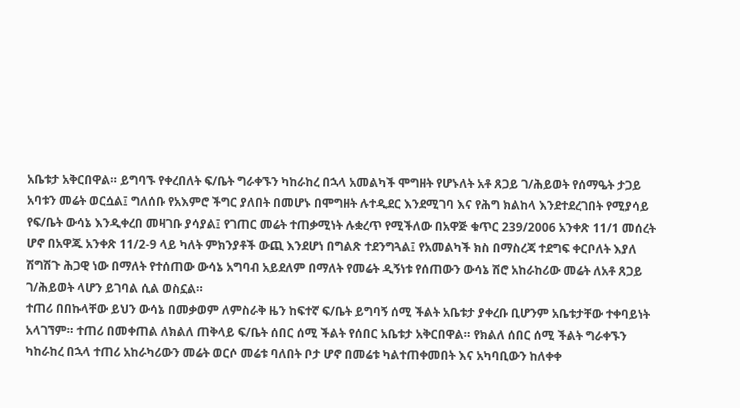አቤቱታ አቅርበዋል። ይግባኙ የቀረበለት ፍ/ቤት ግራቀኙን ካከራከረ በኋላ አመልካች ሞግዘት የሆኑለት አቶ ጸጋይ ገ/ሕይወት የሰማዔት ታጋይ አባቱን መሬት ወርሷል፤ ግለሰቡ የአእምሮ ችግር ያለበት በመሆኑ በሞግዘት ሉተዲደር እንደሚገባ እና የሕግ ክልከላ እንደተደረገበት የሚያሳይ የፍ/ቤት ውሳኔ እንዲቀረበ መዛገቡ ያሳያል፤ የገጠር መሬት ተጠቃሚነት ሉቋረጥ የሚችለው በአዋጅ ቁጥር 239/2006 አንቀጽ 11/1 መሰረት ሆኖ በአዋጁ አንቀጽ 11/2-9 ላይ ካለት ምክንያቶች ውጪ እንደሆነ በግልጽ ተደንግጓል፤ የአመልካች ክስ በማስረጃ ተደግፍ ቀርቦለት እያለ ሽግሽጉ ሕጋዊ ነው በማለት የተሰጠው ውሳኔ አግባብ አይደለም በማለት የመሬት ዲኝነቱ የሰጠውን ውሳኔ ሽሮ አከራከሪው መሬት ለአቶ ጸጋይ ገ/ሕይወት ላሆን ይገባል ሲል ወስኗል።
ተጠሪ በበኩላቸው ይህን ውሳኔ በመቃወም ለምስራቅ ዜን ከፍተኛ ፍ/ቤት ይግባኝ ሰሚ ችልት አቤቱታ ያቀረቡ ቢሆንም አቤቱታቸው ተቀባይነት አላገኘም። ተጠሪ በመቀጠል ለክልለ ጠቅላይ ፍ/ቤት ሰበር ሰሚ ችልት የሰበር አቤቱታ አቅርበዋል። የክልለ ሰበር ሰሚ ችልት ግራቀኙን ካከራከረ በኋላ ተጠሪ አከራካሪውን መሬት ወርሶ መሬቱ ባለበት ቦታ ሆኖ በመሬቱ ካልተጠቀመበት እና አካባቢውን ከለቀቀ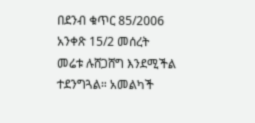በደንብ ቁጥር 85/2006 አንቀጽ 15/2 መሰረት መሬቱ ሉሸጋሸግ እንደሚችል ተደንግጓል። አመልካች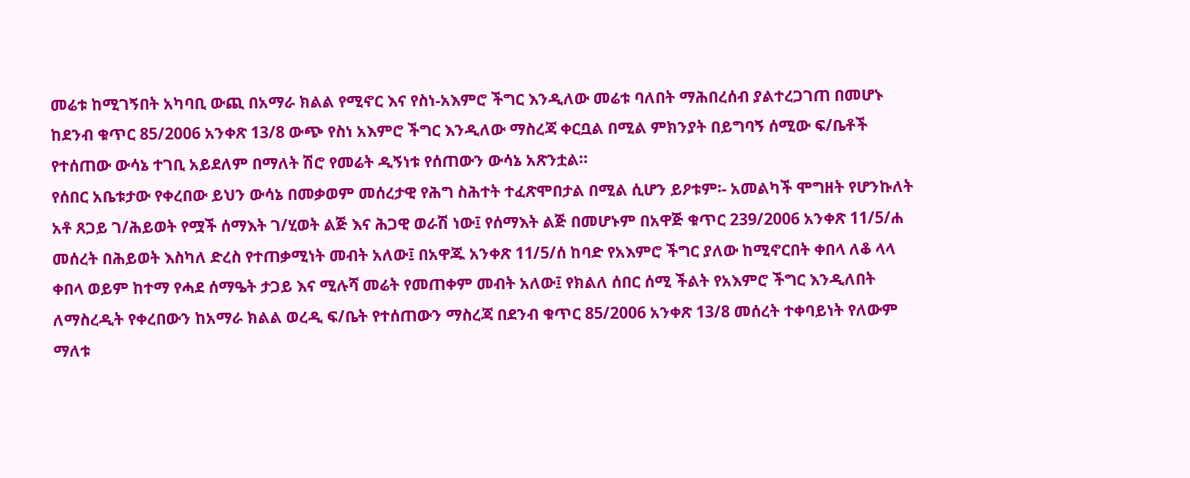መሬቱ ከሚገኝበት አካባቢ ውጪ በአማራ ክልል የሚኖር እና የስነ-አእምሮ ችግር እንዲለው መሬቱ ባለበት ማሕበረሰብ ያልተረጋገጠ በመሆኑ ከደንብ ቁጥር 85/2006 አንቀጽ 13/8 ውጭ የስነ አእምሮ ችግር እንዲለው ማስረጃ ቀርቧል በሚል ምክንያት በይግባኝ ሰሚው ፍ/ቤቶች የተሰጠው ውሳኔ ተገቢ አይደለም በማለት ሽሮ የመሬት ዲኝነቱ የሰጠውን ውሳኔ አጽንቷል።
የሰበር አቤቱታው የቀረበው ይህን ውሳኔ በመቃወም መሰረታዊ የሕግ ስሕተት ተፈጽሞበታል በሚል ሲሆን ይዖቱም፡- አመልካች ሞግዘት የሆንኩለት አቶ ጸጋይ ገ/ሕይወት የሟች ሰማእት ገ/ሂወት ልጅ እና ሕጋዊ ወራሽ ነው፤ የሰማእት ልጅ በመሆኑም በአዋጅ ቁጥር 239/2006 አንቀጽ 11/5/ሐ መሰረት በሕይወት እስካለ ድረስ የተጠቃሚነት መብት አለው፤ በአዋጁ አንቀጽ 11/5/ሰ ከባድ የአእምሮ ችግር ያለው ከሚኖርበት ቀበላ ለቆ ላላ ቀበላ ወይም ከተማ የሓደ ሰማዔት ታጋይ እና ሚሉሻ መሬት የመጠቀም መብት አለው፤ የክልለ ሰበር ሰሚ ችልት የአእምሮ ችግር እንዲለበት ለማስረዲት የቀረበውን ከአማራ ክልል ወረዲ ፍ/ቤት የተሰጠውን ማስረጃ በደንብ ቁጥር 85/2006 አንቀጽ 13/8 መሰረት ተቀባይነት የለውም ማለቱ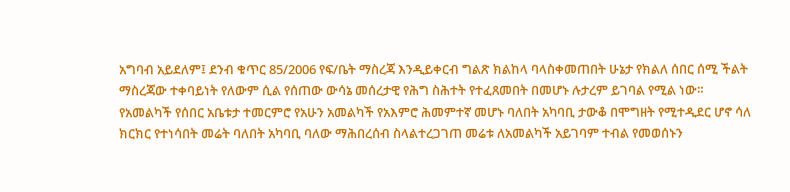አግባብ አይደለም፤ ደንብ ቁጥር 85/2006 የፍ/ቤት ማስረጃ እንዲይቀርብ ግልጽ ክልከላ ባላስቀመጠበት ሁኔታ የክልለ ሰበር ሰሚ ችልት ማስረጃው ተቀባይነት የለውም ሲል የሰጠው ውሳኔ መሰረታዊ የሕግ ስሕተት የተፈጸመበት በመሆኑ ሉታረም ይገባል የሚል ነው።
የአመልካች የሰበር አቤቱታ ተመርምሮ የአሁን አመልካች የአእምሮ ሕመምተኛ መሆኑ ባለበት አካባቢ ታውቆ በሞግዘት የሚተዲደር ሆኖ ሳለ ክርክር የተነሳበት መሬት ባለበት አካባቢ ባለው ማሕበረሰብ ስላልተረጋገጠ መሬቱ ለአመልካች አይገባም ተብል የመወሰኑን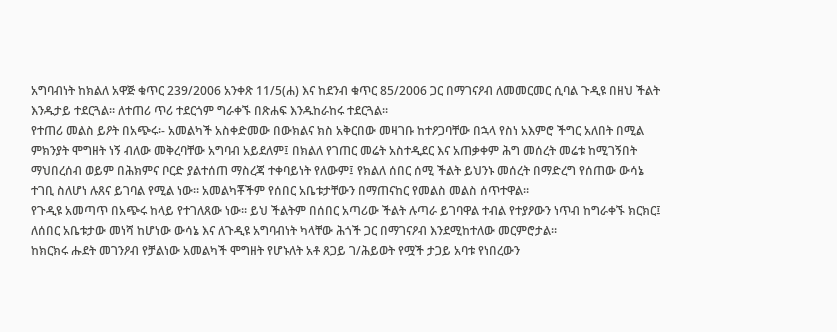አግባብነት ከክልለ አዋጅ ቁጥር 239/2006 አንቀጽ 11/5(ሐ) እና ከደንብ ቁጥር 85/2006 ጋር በማገናዖብ ለመመርመር ሲባል ጉዲዩ በዘህ ችልት እንዱታይ ተደርጓል። ለተጠሪ ጥሪ ተደርጎም ግራቀኙ በጽሐፍ እንዱከራከሩ ተደርጓል።
የተጠሪ መልስ ይዖት በአጭሩ፡- አመልካች አስቀድመው በውክልና ክስ አቅርበው መዛገቡ ከተዖጋባቸው በኋላ የስነ አእምሮ ችግር አለበት በሚል ምክንያት ሞግዘት ነኝ ብለው መቅረባቸው አግባብ አይደለም፤ በክልለ የገጠር መሬት አስተዲደር እና አጠቃቀም ሕግ መሰረት መሬቱ ከሚገኝበት ማህበረሰብ ወይም በሕክምና ቦርድ ያልተሰጠ ማስረጃ ተቀባይነት የለውም፤ የክልለ ሰበር ሰሚ ችልት ይህንኑ መሰረት በማድረግ የሰጠው ውሳኔ ተገቢ ስለሆነ ሉጸና ይገባል የሚል ነው። አመልካቾችም የሰበር አቤቱታቸውን በማጠናከር የመልስ መልስ ሰጥተዋል።
የጉዲዩ አመጣጥ በአጭሩ ከላይ የተገለጸው ነው። ይህ ችልትም በሰበር አጣሪው ችልት ሉጣራ ይገባዋል ተብል የተያዖውን ነጥብ ከግራቀኙ ክርክር፤ ለሰበር አቤቱታው መነሻ ከሆነው ውሳኔ እና ለጉዲዩ አግባብነት ካላቸው ሕጎች ጋር በማገናዖብ እንደሚከተለው መርምሮታል።
ከክርክሩ ሑደት መገንዖብ የቻልነው አመልካች ሞግዘት የሆኑለት አቶ ጸጋይ ገ/ሕይወት የሟች ታጋይ አባቱ የነበረውን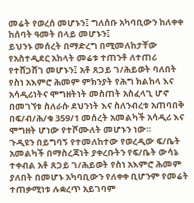መሬት የወረሰ መሆኑን፤ ግለሰቡ አካባቢውን ከለቀቀ ከሰባት ዓመት በላይ መሆኑን፤
ይህንኑ መሰረት በማድረግ በሚመለከታቸው የአስተዲደር አከላት መሬቱ ተጠንቶ ለተጠሪ የተሸጋሸገ መሆኑን፤ አቶ ጸጋይ ገ/ሕይወት ባለበት የስነ አእምሮ ሕመም ምክንያት የሕግ ክልከላ እና አሳዲሪነትና ሞግዘትነት መስጠት አስፈላጊ ሆኖ በመገኘቱ ስለራሱ ደህንነት እና ስለንብረቱ አጠባበቅ በፍ/ብ/ሕ/ቁ 359/1 መሰረት አመልካች አሳዲሪ እና ሞግዘት ሆነው የተሾሙለት መሆኑን ነው።
ጉዲዩን በይግባኝ የተመለከተው የወረዲው ፍ/ቤት አመልካች በማስረጃነት ያቀረቡትን የፍ/ቤት ውሳኔ ተቀብል አቶ ጸጋይ ገ/ሕይወት የስነ አእምሮ ሕመም ያለበት በመሆኑ አካባቢውን የለቀቀ ቢሆንም የመሬት ተጠቃሚነቱ ሉቋረጥ አይገባም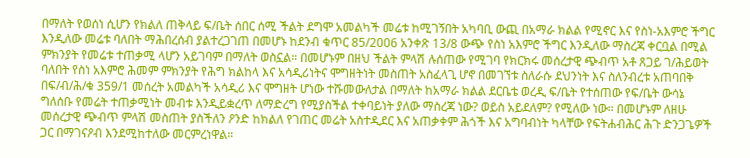በማለት የወሰነ ሲሆን የክልለ ጠቅላይ ፍ/ቤት ሰበር ሰሚ ችልት ደግሞ አመልካች መሬቱ ከሚገኝበት አካባቢ ውጪ በአማራ ክልል የሚኖር እና የስነ-አእምሮ ችግር እንዲለው መሬቱ ባለበት ማሕበረሰብ ያልተረጋገጠ በመሆኑ ከደንብ ቁጥር 85/2006 አንቀጽ 13/8 ውጭ የስነ አእምሮ ችግር እንዲለው ማስረጃ ቀርቧል በሚል ምክንያት የመሬቱ ተጠቃሚ ላሆን አይገባም በማለት ወስኗል። በመሆኑም በዘህ ችልት ምላሽ ሉሰጠው የሚገባ የክርክሩ መሰረታዊ ጭብጥ አቶ ጸጋይ ገ/ሕይወት ባለበት የስነ አእምሮ ሕመም ምክንያት የሕግ ክልከላ እና አሳዲሪነትና ሞግዘትነት መስጠት አስፈላጊ ሆኖ በመገኘቱ ስለራሱ ደህንነት እና ስለንብረቱ አጠባበቅ በፍ/ብ/ሕ/ቁ 359/1 መሰረት አመልካች አሳዲሪ እና ሞግዘት ሆነው ተሹመውለታል በማለት ከአማራ ክልል ደርቤቴ ወረዲ ፍ/ቤት የተሰጠው የፍ/ቤት ውሳኔ ግለሰቡ የመሬት ተጠቃሚነት መብቱ እንዲይቋረጥ ለማድረግ የሚያስችል ተቀባይነት ያለው ማስረጃ ነው? ወይስ አይደለም? የሚለው ነው። በመሆኑም ለዘሁ መሰረታዊ ጭብጥ ምላሽ መስጠት ያስችለን ዖንድ ከክልለ የገጠር መሬት አስተዲደር እና አጠቃቀም ሕጎች እና አግባብነት ካላቸው የፍትሐብሕር ሕጉ ድንጋጌዎች ጋር በማገናዖብ እንደሚከተለው መርምረነዋል።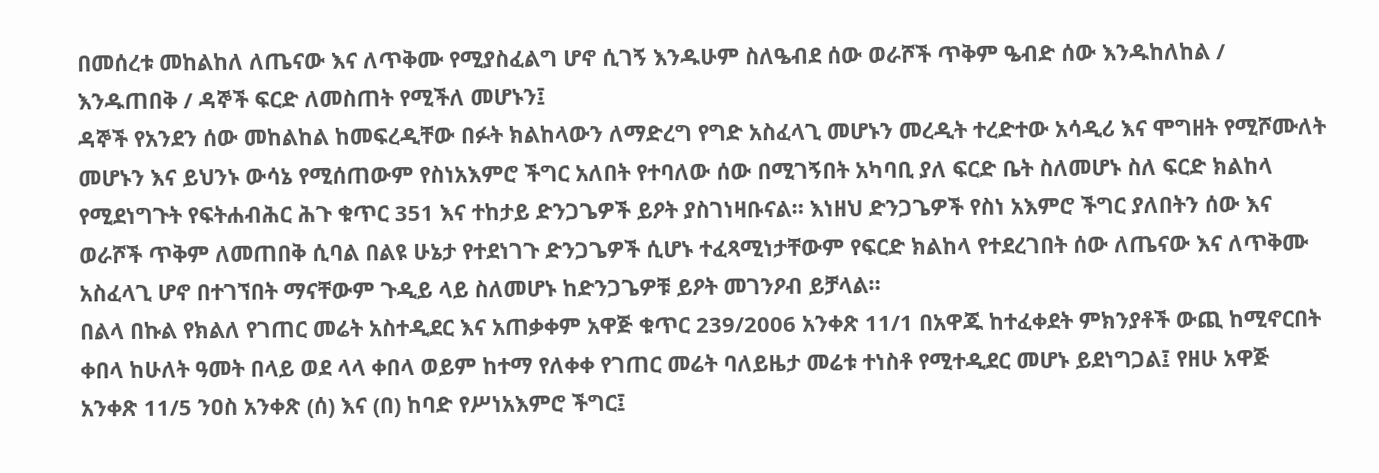በመሰረቱ መከልከለ ለጤናው እና ለጥቅሙ የሚያስፈልግ ሆኖ ሲገኝ እንዱሁም ስለዔብደ ሰው ወራሾች ጥቅም ዔብድ ሰው እንዱከለከል / እንዱጠበቅ / ዳኞች ፍርድ ለመስጠት የሚችለ መሆኑን፤
ዳኞች የአንደን ሰው መከልከል ከመፍረዲቸው በፉት ክልከላውን ለማድረግ የግድ አስፈላጊ መሆኑን መረዲት ተረድተው አሳዲሪ እና ሞግዘት የሚሾሙለት መሆኑን እና ይህንኑ ውሳኔ የሚሰጠውም የስነአእምሮ ችግር አለበት የተባለው ሰው በሚገኝበት አካባቢ ያለ ፍርድ ቤት ስለመሆኑ ስለ ፍርድ ክልከላ የሚደነግጉት የፍትሐብሕር ሕጉ ቁጥር 351 እና ተከታይ ድንጋጌዎች ይዖት ያስገነዛቡናል። እነዘህ ድንጋጌዎች የስነ አእምሮ ችግር ያለበትን ሰው እና ወራሾች ጥቅም ለመጠበቅ ሲባል በልዩ ሁኔታ የተደነገጉ ድንጋጌዎች ሲሆኑ ተፈጻሚነታቸውም የፍርድ ክልከላ የተደረገበት ሰው ለጤናው እና ለጥቅሙ አስፈላጊ ሆኖ በተገኘበት ማናቸውም ጉዲይ ላይ ስለመሆኑ ከድንጋጌዎቹ ይዖት መገንዖብ ይቻላል።
በልላ በኩል የክልለ የገጠር መሬት አስተዲደር እና አጠቃቀም አዋጅ ቁጥር 239/2006 አንቀጽ 11/1 በአዋጁ ከተፈቀደት ምክንያቶች ውጪ ከሚኖርበት ቀበላ ከሁለት ዓመት በላይ ወደ ላላ ቀበላ ወይም ከተማ የለቀቀ የገጠር መሬት ባለይዜታ መሬቱ ተነስቶ የሚተዲደር መሆኑ ይደነግጋል፤ የዘሁ አዋጅ አንቀጽ 11/5 ንዐስ አንቀጽ (ሰ) እና (በ) ከባድ የሥነአእምሮ ችግር፤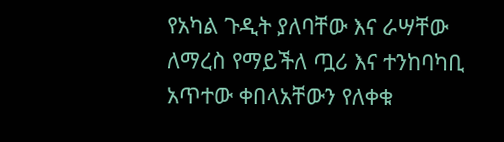የአካል ጉዲት ያለባቸው እና ራሣቸው ለማረስ የማይችለ ጧሪ እና ተንከባካቢ አጥተው ቀበላአቸውን የለቀቁ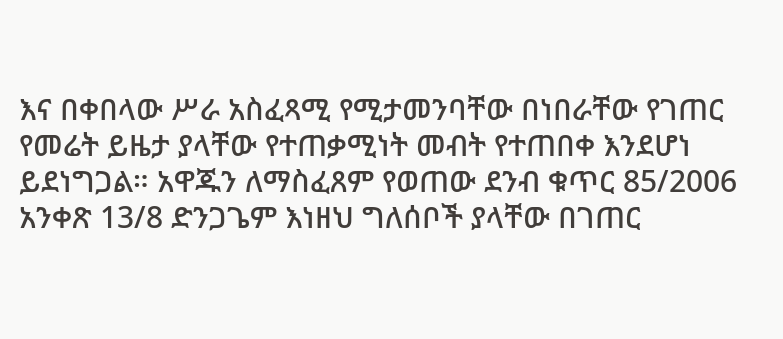እና በቀበላው ሥራ አስፈጻሚ የሚታመንባቸው በነበራቸው የገጠር የመሬት ይዜታ ያላቸው የተጠቃሚነት መብት የተጠበቀ እንደሆነ ይደነግጋል። አዋጁን ለማስፈጸም የወጠው ደንብ ቁጥር 85/2006 አንቀጽ 13/8 ድንጋጌም እነዘህ ግለሰቦች ያላቸው በገጠር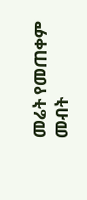መሬት የመጠቀም መብት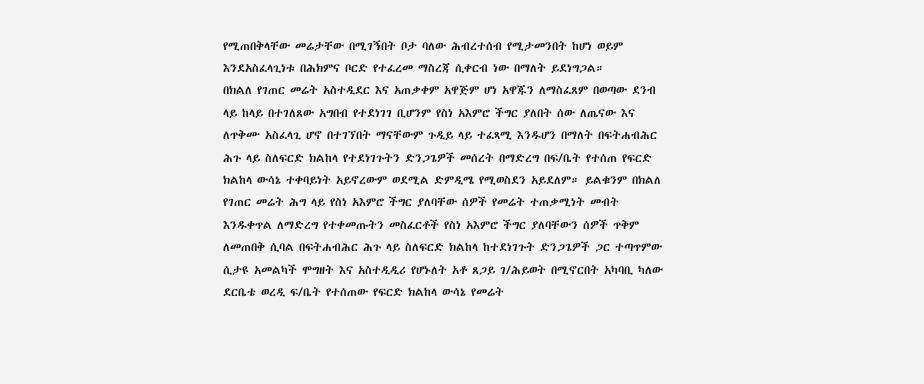የሚጠበቅላቸው መሬታቸው በሚገኝበት ቦታ ባለው ሕብረተሰብ የሚታመንበት ከሆነ ወይም እንደአስፈላጊነቱ በሕክምና ቦርድ የተፈረመ ማስረጃ ሲቀርብ ነው በማለት ይደነግጋል።
በክልለ የገጠር መሬት አስተዲደር እና አጠቃቀም አዋጅም ሆነ አዋጁን ለማስፈጸም በወጣው ደንብ ላይ ከላይ በተገለጸው አግበብ የተደነገገ ቢሆንም የስነ አእምሮ ችግር ያለበት ሰው ለጤናው እና ለጥቅሙ አስፈላጊ ሆኖ በተገኘበት ማናቸውም ጉዲይ ላይ ተፈጻሚ እንዱሆን በማለት በፍትሐብሕር ሕጉ ላይ ስለፍርድ ክልከላ የተደነገጉትን ድንጋጌዎች መሰረት በማድረግ በፍ/ቤት የተሰጠ የፍርድ ክልከላ ውሳኔ ተቀባይነት አይኖረውም ወደሚል ድምዲሜ የሚወስደን አይደለም። ይልቁንም በክልለ የገጠር መሬት ሕግ ላይ የስነ አእምሮ ችግር ያለባቸው ሰዎች የመሬት ተጠቃሚነት መብት እንዱቀጥል ለማድረግ የተቀመጡትን መስፈርቶች የስነ አእምሮ ችግር ያለባቸውን ሰዎች ጥቅም ለመጠበቅ ሲባል በፍትሐብሕር ሕጉ ላይ ስለፍርድ ክልከላ ከተደነገጉት ድንጋጌዎች ጋር ተጣጥምው ሲታዩ አመልካች ሞግዘት እና አስተዲዲሪ የሆኑለት አቶ ጸጋይ ገ/ሕይወት በሚኖርበት አካባቢ ካለው ደርቤቴ ወረዲ ፍ/ቤት የተሰጠው የፍርድ ክልከላ ውሳኔ የመሬት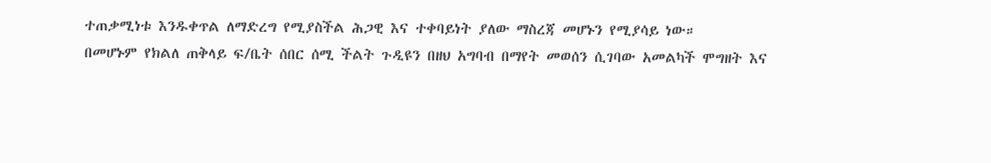ተጠቃሚነቱ እንዱቀጥል ለማድረግ የሚያስችል ሕጋዊ እና ተቀባይነት ያለው ማስረጃ መሆኑን የሚያሳይ ነው።
በመሆኑም የክልለ ጠቅላይ ፍ/ቤት ሰበር ሰሚ ችልት ጉዲዩን በዘህ አግባብ በማየት መወሰን ሲገባው አመልካች ሞግዘት እና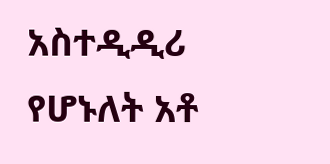አስተዲዲሪ የሆኑለት አቶ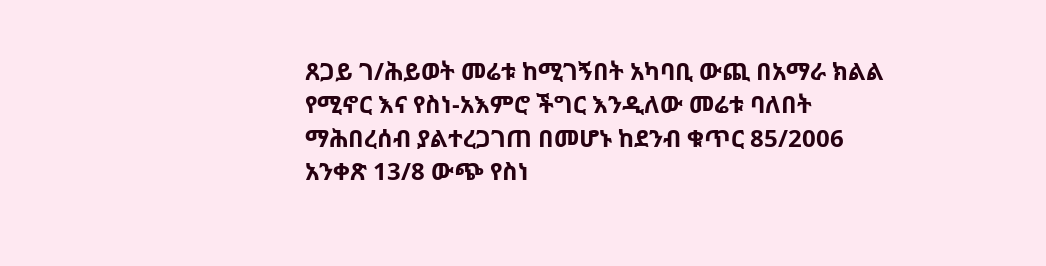ጸጋይ ገ/ሕይወት መሬቱ ከሚገኝበት አካባቢ ውጪ በአማራ ክልል የሚኖር እና የስነ-አእምሮ ችግር እንዲለው መሬቱ ባለበት ማሕበረሰብ ያልተረጋገጠ በመሆኑ ከደንብ ቁጥር 85/2006 አንቀጽ 13/8 ውጭ የስነ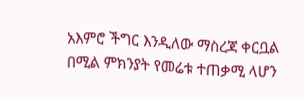አእምሮ ችግር እንዲለው ማስረጃ ቀርቧል በሚል ምክንያት የመሬቱ ተጠቃሚ ላሆን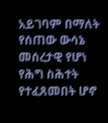አይገባም በማለት የሰጠው ውሳኔ መሰረታዊ የሆነ የሕግ ስሕተት የተፈጸመበት ሆኖ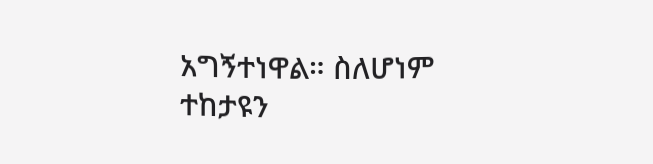አግኝተነዋል። ስለሆነም ተከታዩን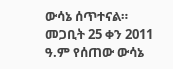ውሳኔ ሰጥተናል።
መጋቢት 25 ቀን 2011 ዓ.ም የሰጠው ውሳኔ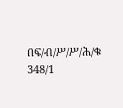በፍ/ብ/ሥ/ሥ/ሕ/ቁ 348/1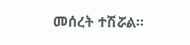መሰረት ተሽሯል።